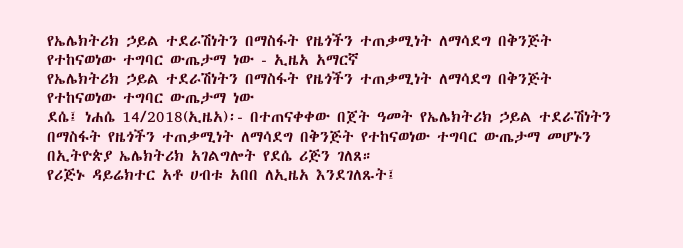የኤሌክትሪክ ኃይል ተደራሽነትን በማስፋት የዜጎችን ተጠቃሚነት ለማሳደግ በቅንጅት የተከናወነው ተግባር ውጤታማ ነው - ኢዜአ አማርኛ
የኤሌክትሪክ ኃይል ተደራሽነትን በማስፋት የዜጎችን ተጠቃሚነት ለማሳደግ በቅንጅት የተከናወነው ተግባር ውጤታማ ነው
ደሴ፤ ነሐሴ 14/2018(ኢዜአ)፡- በተጠናቀቀው በጀት ዓመት የኤሌክትሪክ ኃይል ተደራሽነትን በማስፋት የዜጎችን ተጠቃሚነት ለማሳደግ በቅንጅት የተከናወነው ተግባር ውጤታማ መሆኑን በኢትዮጵያ ኤሌክትሪክ አገልግሎት የደሴ ሪጅን ገለጸ።
የሪጅኑ ዳይሬክተር አቶ ሀብቱ አበበ ለኢዜአ እንደገለጹት፤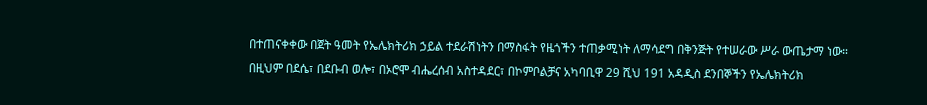በተጠናቀቀው በጀት ዓመት የኤሌክትሪክ ኃይል ተደራሽነትን በማስፋት የዜጎችን ተጠቃሚነት ለማሳደግ በቅንጅት የተሠራው ሥራ ውጤታማ ነው።
በዚህም በደሴ፣ በደቡብ ወሎ፣ በኦሮሞ ብሔረሰብ አስተዳደር፣ በኮምቦልቻና አካባቢዋ 29 ሺህ 191 አዳዲስ ደንበኞችን የኤሌክትሪክ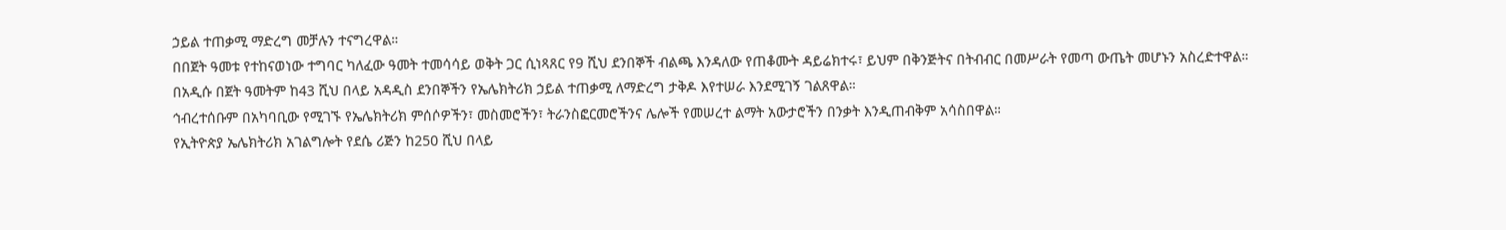ኃይል ተጠቃሚ ማድረግ መቻሉን ተናግረዋል።
በበጀት ዓመቱ የተከናወነው ተግባር ካለፈው ዓመት ተመሳሳይ ወቅት ጋር ሲነጻጸር የ9 ሺህ ደንበኞች ብልጫ እንዳለው የጠቆሙት ዳይሬክተሩ፣ ይህም በቅንጅትና በትብብር በመሥራት የመጣ ውጤት መሆኑን አስረድተዋል።
በአዲሱ በጀት ዓመትም ከ43 ሺህ በላይ አዳዲስ ደንበኞችን የኤሌክትሪክ ኃይል ተጠቃሚ ለማድረግ ታቅዶ እየተሠራ እንደሚገኝ ገልጸዋል።
ኅብረተሰቡም በአካባቢው የሚገኙ የኤሌክትሪክ ምሰሶዎችን፣ መስመሮችን፣ ትራንስፎርመሮችንና ሌሎች የመሠረተ ልማት አውታሮችን በንቃት እንዲጠብቅም አሳስበዋል።
የኢትዮጵያ ኤሌክትሪክ አገልግሎት የደሴ ሪጅን ከ250 ሺህ በላይ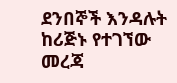ደንበኞች እንዳሉት ከሪጅኑ የተገኘው መረጃ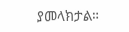ያመላክታል።